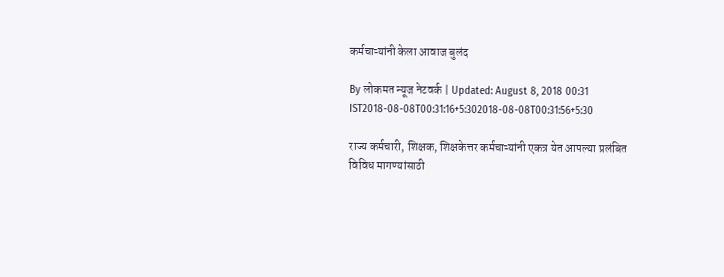कर्मचाऱ्यांनी केला आवाज बुलंद

By लोकमत न्यूज नेटवर्क | Updated: August 8, 2018 00:31 IST2018-08-08T00:31:16+5:302018-08-08T00:31:56+5:30

राज्य कर्मचारी, शिक्षक, शिक्षकेत्तर कर्मचाऱ्यांनी एकत्र येत आपल्या प्रलंबित विविध मागण्यांसाठी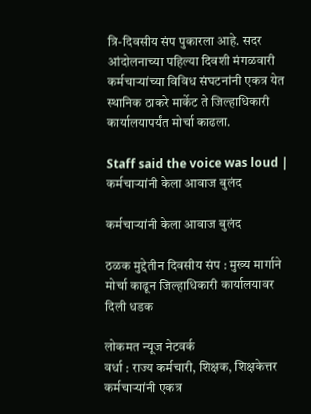त्रि-दिवसीय संप पुकारला आहे. सदर आंदोलनाच्या पहिल्या दिवशी मंगळवारी कर्मचाऱ्यांच्या विविध संघटनांनी एकत्र येत स्थानिक ठाकरे मार्केट ते जिल्हाधिकारी कार्यालयापर्यंत मोर्चा काढला.

Staff said the voice was loud | कर्मचाऱ्यांनी केला आवाज बुलंद

कर्मचाऱ्यांनी केला आवाज बुलंद

ठळक मुद्देतीन दिवसीय संप : मुख्य मार्गाने मोर्चा काढून जिल्हाधिकारी कार्यालयावर दिली धडक

लोकमत न्यूज नेटवर्क
वर्धा : राज्य कर्मचारी, शिक्षक, शिक्षकेत्तर कर्मचाऱ्यांनी एकत्र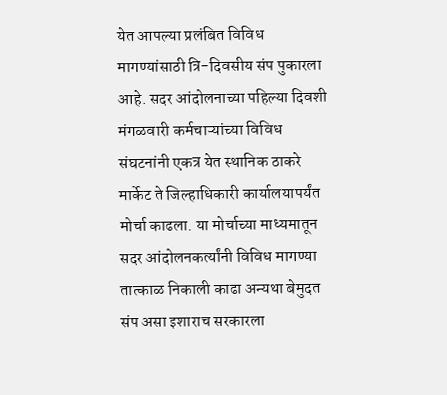येत आपल्या प्रलंबित विविध मागण्यांसाठी त्रि-दिवसीय संप पुकारला आहे. सदर आंदोलनाच्या पहिल्या दिवशी मंगळवारी कर्मचाऱ्यांच्या विविध संघटनांनी एकत्र येत स्थानिक ठाकरे मार्केट ते जिल्हाधिकारी कार्यालयापर्यंत मोर्चा काढला. या मोर्चाच्या माध्यमातून सदर आंदोलनकर्त्यांनी विविध मागण्या तात्काळ निकाली काढा अन्यथा बेमुदत संप असा इशाराच सरकारला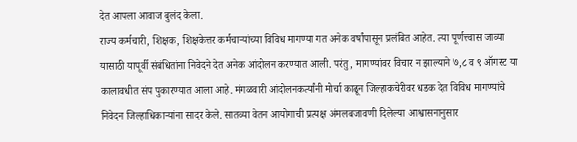देत आपला आवाज बुलंद केला.
राज्य कर्मचारी, शिक्षक, शिक्षकेत्तर कर्मचाऱ्यांच्या विविध मागण्या गत अनेक वर्षांपासून प्रलंबित आहेत. त्या पूर्णत्त्वास जाव्या यासाठी यापूर्वी संबंधितांना निवेदने देत अनेक आंदोलन करण्यात आली. परंतु, मागण्यांवर विचार न झाल्याने ७,८ व ९ ऑगस्ट या कालावधीत संप पुकारण्यात आला आहे. मंगळवारी आंदोलनकर्त्यांनी मोर्चा काढून जिल्हाकचेरीवर धडक देत विविध मागण्यांचे निवेदन जिल्हाधिकाऱ्यांना सादर केले. सातव्या वेतन आयोगाची प्रत्यक्ष अंमलबजावणी दिलेल्या आश्वासनानुसार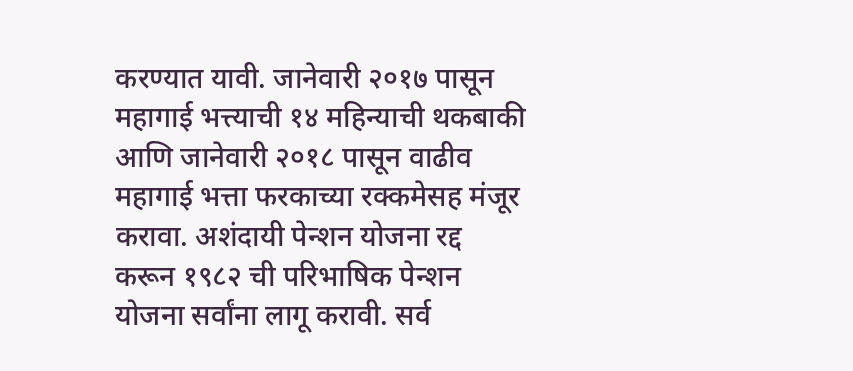करण्यात यावी. जानेवारी २०१७ पासून महागाई भत्त्याची १४ महिन्याची थकबाकी आणि जानेवारी २०१८ पासून वाढीव महागाई भत्ता फरकाच्या रक्कमेसह मंजूर करावा. अशंदायी पेन्शन योजना रद्द करून १९८२ ची परिभाषिक पेन्शन योजना सर्वांना लागू करावी. सर्व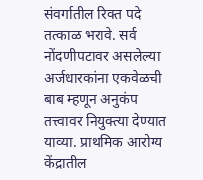संवर्गातील रिक्त पदे तत्काळ भरावे. सर्व नोंदणीपटावर असलेल्या अर्जधारकांना एकवेळची बाब म्हणून अनुकंप तत्त्वावर नियुक्त्या देण्यात याव्या. प्राथमिक आरोग्य केंद्रातील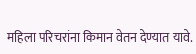महिला परिचरांना किमान वेतन देण्यात यावे.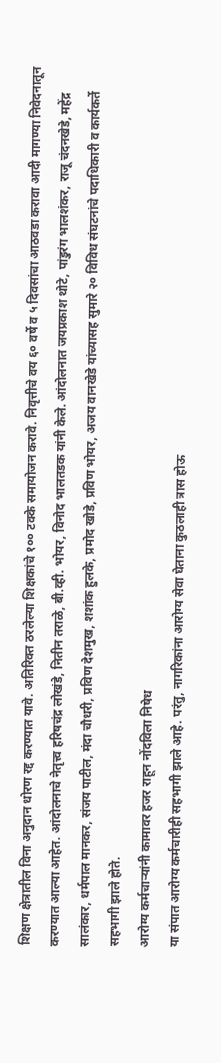शिक्षण क्षेत्रातील विना अनुदान धोरण रद्द करण्यात यावे. अतिरिक्त ठरलेल्या शिक्षकांचे १०० टक्के समायोजन करावे. निवृत्तीचे वय ६० वर्षे व ५ दिवसांचा आठवडा करावा आदी मागण्या निवेदनातून करण्यात आल्या आहेत. आंदोलनाचे नेतृत्त्व हरिषचंद्र लोखंडे, नितीन तराळे, बी.व्ही. भोयर, विनोद भालतडक यांनी केले. आंदोलनात जयप्रकाश थोटे, पांडुरंग भालशंकर, राजू चंदनखेडे, महेंद्र सालंकार, धर्मपाल मानकर, संजय पाटील, मंदा चौधरी, प्रविण देशमुख, शशांक हुलके, प्रमोद खोडे, प्रविण भोयर, अजय वानखेडे यांच्यासह सुमारे २० विविध संघटनांचे पदाधिकारी व कार्यकर्ते सहभागी झाले होते.
आरोग्य कर्मचाऱ्यांनी कामावर हजर राहून नोंदविला निषेध
या संपात आरोग्य कर्मचारीही सहभागी झाले आहे. परंतु, नागरिकांना आरोग्य सेवा घेताना कुठलाही त्रास होऊ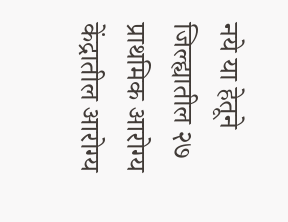नये या हेतूने जिल्ह्यातील २७ प्राथमिक आरोग्य केंद्रातील आरोग्य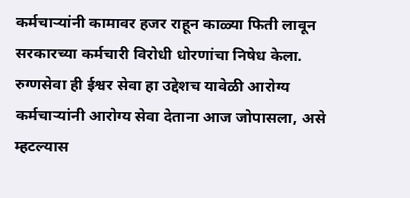कर्मचाऱ्यांनी कामावर हजर राहून काळ्या फिती लावून सरकारच्या कर्मचारी विरोधी धोरणांचा निषेध केला. रुग्णसेवा ही ईश्वर सेवा हा उद्देशच यावेळी आरोग्य कर्मचाऱ्यांनी आरोग्य सेवा देताना आज जोपासला, असे म्हटल्यास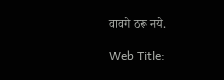वावगे ठरू नये.

Web Title: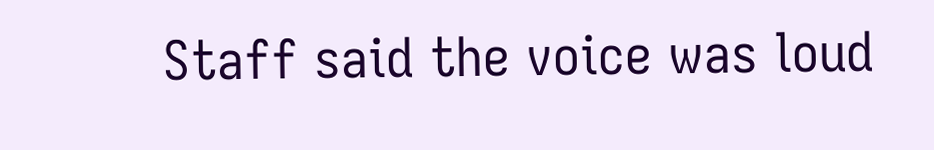Staff said the voice was loud